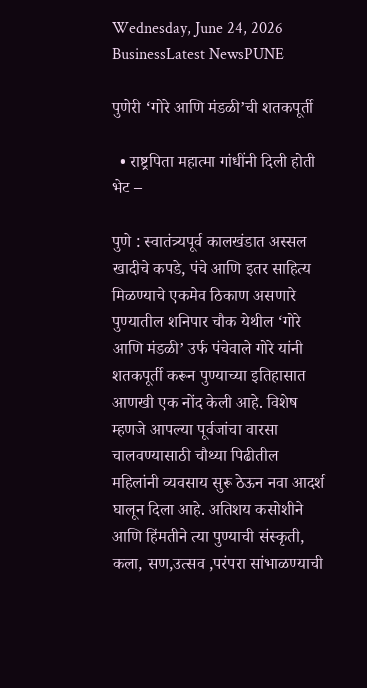Wednesday, June 24, 2026
BusinessLatest NewsPUNE

पुणेरी ‘गोरे आणि मंडळी’ची शतकपूर्ती

  • राष्ट्रपिता महात्मा गांधींनी दिली होती भेट –

पुणे : स्वातंत्र्यपूर्व कालखंडात अस्सल खादीचे कपडे, पंचे आणि इतर साहित्य मिळण्याचे एकमेव ठिकाण असणारे पुण्यातील शनिपार चौक येथील ‘गोरे आणि मंडळी’ उर्फ पंचेवाले गोरे यांनी शतकपूर्ती करून पुण्याच्या इतिहासात आणखी एक नोंद केली आहे. विशेष म्हणजे आपल्या पूर्वजांचा वारसा चालवण्यासाठी चौथ्या पिढीतील महिलांनी व्यवसाय सुरू ठेऊन नवा आदर्श घालून दिला आहे. अतिशय कसोशीने आणि हिंमतीने त्या पुण्याची संस्कृती, कला, सण,उत्सव ,परंपरा सांभाळण्याची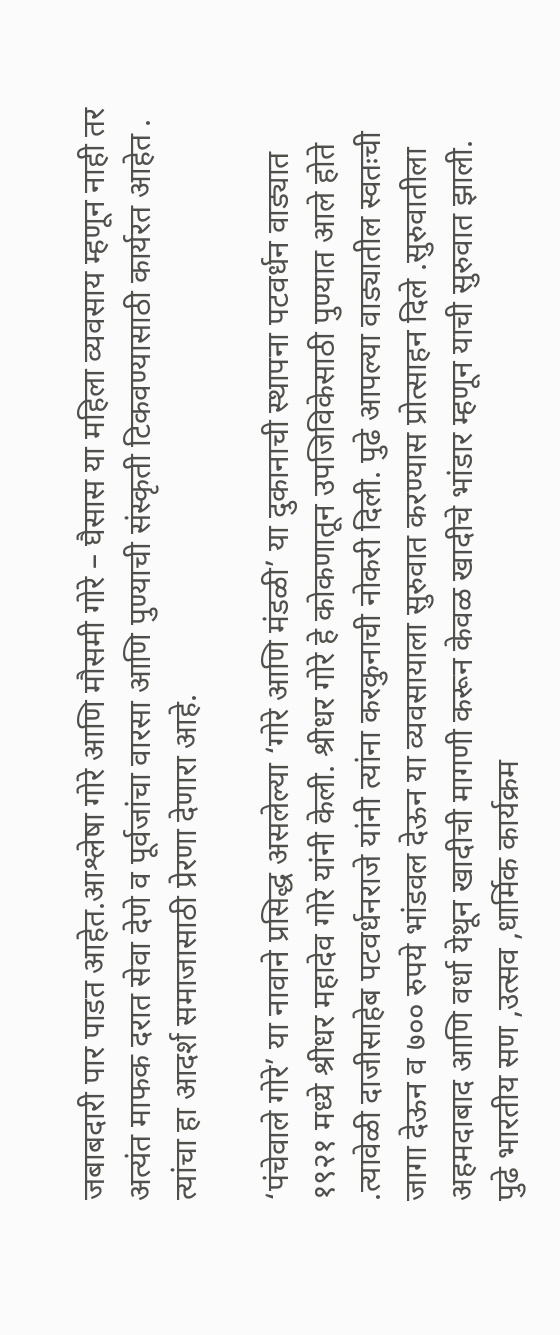जबाबदारी पार पाडत आहेत.आश्लेषा गोरे आणि मौसमी गोरे – घैसास या महिला व्यवसाय म्हणून नाही तर अत्यंत माफक दरात सेवा देणे व पूर्वजांचा वारसा आणि पुण्याची संस्कृती टिकवण्यासाठी कार्यरत आहेत . त्यांचा हा आदर्श समाजासाठी प्रेरणा देणारा आहे.

‘पंचेवाले गोरे’ या नावाने प्रसिद्ध असलेल्या ‘गोरे आणि मंडळी’ या दुकानाची स्थापना पटवर्धन वाड्यात १९२१ मध्ये श्रीधर महादेव गोरे यांनी केली. श्रीधर गोरे हे कोकणातून उपजिविकेसाठी पुण्यात आले होते .त्यावेळी दाजीसाहेब पटवर्धनराजे यांनी त्यांना करकुनाची नोकरी दिली. पुढे आपल्या वाड्यातील स्वतःची जागा देऊन व ७०० रुपये भांडवल देऊन या व्यवसायाला सुरुवात करण्यास प्रोत्साहन दिले .सुरुवातीला अहमदाबाद आणि वर्धा येथून खादीची मागणी करून केवळ खादीचे भांडार म्हणून याची सुरुवात झाली. पुढे भारतीय सण ,उत्सव ,धार्मिक कार्यक्रम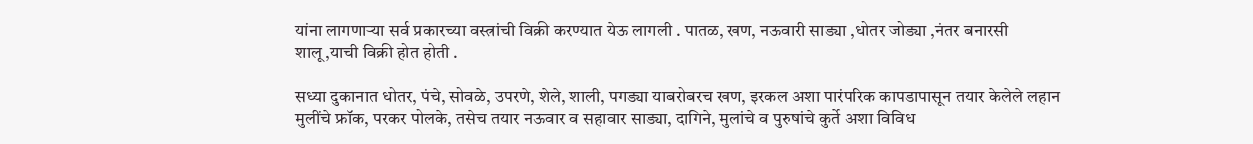यांना लागणाऱ्या सर्व प्रकारच्या वस्त्रांची विक्री करण्यात येऊ लागली . पातळ, खण, नऊवारी साड्या ,धोतर जोड्या ,नंतर बनारसी शालू,याची विक्री होत होती .

सध्या दुकानात धोतर, पंचे, सोवळे, उपरणे, शेले, शाली, पगड्या याबरोबरच खण, इरकल अशा पारंपरिक कापडापासून तयार केलेले लहान मुलींचे फ्रॉक, परकर पोलके, तसेच तयार नऊवार व सहावार साड्या, दागिने, मुलांचे व पुरुषांचे कुर्ते अशा विविध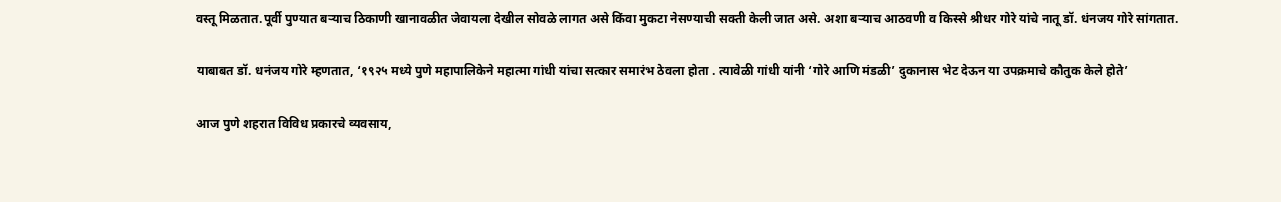वस्तू मिळतात.पूर्वी पुण्यात बऱ्याच ठिकाणी खानावळीत जेवायला देखील सोवळे लागत असे किंवा मुकटा नेसण्याची सक्ती केली जात असे. अशा बऱ्याच आठवणी व किस्से श्रीधर गोरे यांचे नातू डॉ. धंनजय गोरे सांगतात.

याबाबत डॉ. धनंजय गोरे म्हणतात, ‘१९२५ मध्ये पुणे महापालिकेने महात्मा गांधी यांचा सत्कार समारंभ ठेवला होता . त्यावेळी गांधी यांनी ‘गोरे आणि मंडळी’ दुकानास भेट देऊन या उपक्रमाचे कौतुक केले होते’

आज पुणे शहरात विविध प्रकारचे व्यवसाय,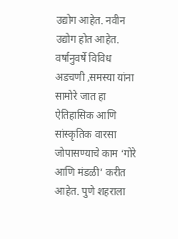उद्योग आहेत. नवीन उद्योग होत आहेत. वर्षानुवर्षे विविध अडचणी ,समस्या यांना सामोरे जात हा ऐतिहासिक आणि सांस्कृतिक वारसा जोपासण्याचे काम ‘गोरे आणि मंडळी’ करीत आहेत. पुणे शहराला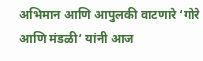अभिमान आणि आपुलकी वाटणारे ‘गोरे आणि मंडळी‘ यांनी आज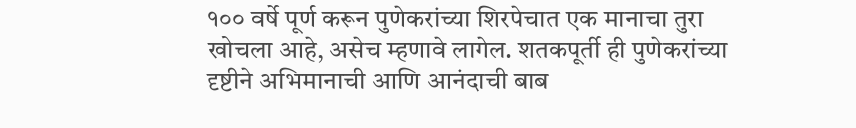१०० वर्षे पूर्ण करून पुणेकरांच्या शिरपेचात एक मानाचा तुरा खोचला आहे, असेच म्हणावे लागेल. शतकपूर्ती ही पुणेकरांच्या दृष्टीने अभिमानाची आणि आनंदाची बाब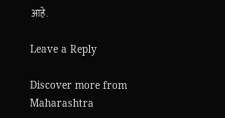आहे.

Leave a Reply

Discover more from Maharashtra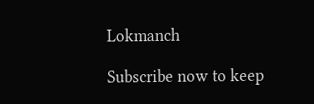Lokmanch

Subscribe now to keep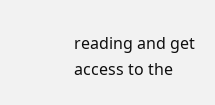reading and get access to the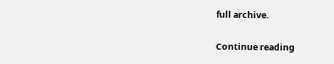full archive.

Continue reading